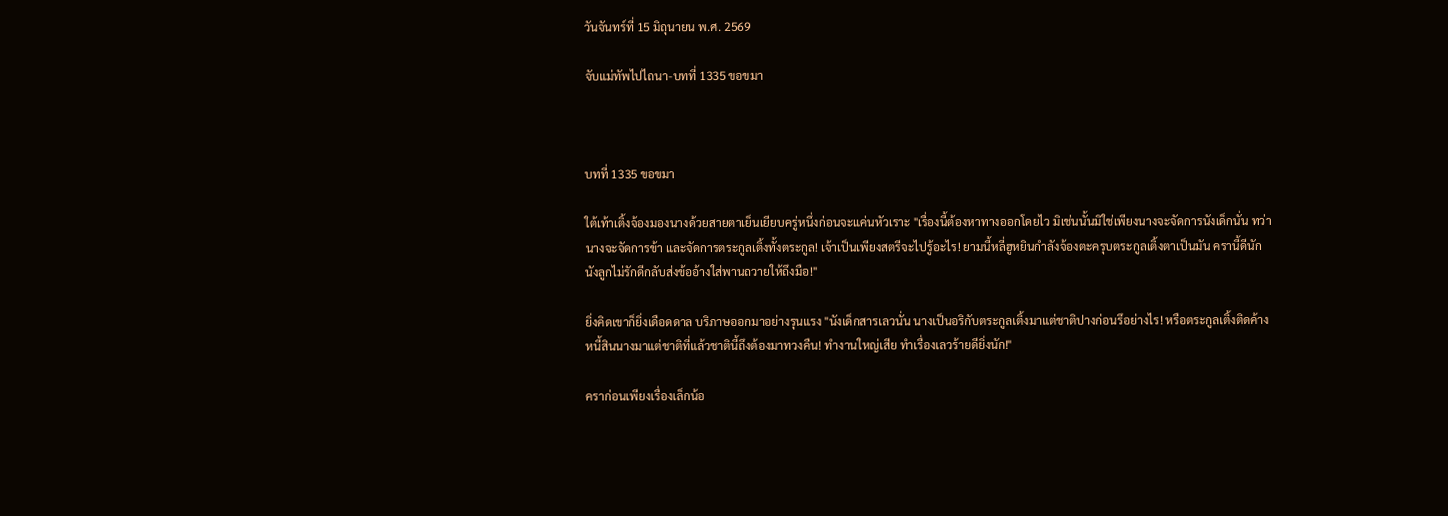วันจันทร์ที่ 15 มิถุนายน พ.ศ. 2569

จับแม่ทัพไปไถนา-บทที่ 1335 ขอขมา



บทที่ 1335 ขอขมา

ใต้เท้าเติ้งจ้องมองนางด้วยสายตาเย็นเยียบครู่หนึ่งก่อนจะแค่นหัวเราะ "เรื่องนี้ต้องหาทางออกโดยไว มิเช่นนั้นมิใช่เพียงนางจะจัดการนังเด็กนั่น ทว่านางจะจัดการข้า และจัดการตระกูลเติ้งทั้งตระกูล! เจ้าเป็นเพียงสตรีจะไปรู้อะไร! ยามนี้หลี่ฮูหยินกำลังจ้องตะครุบตระกูลเติ้งตาเป็นมัน ครานี้ดีนัก นังลูกไม่รักดีกลับส่งข้ออ้างใส่พานถวายให้ถึงมือ!"

ยิ่งคิดเขาก็ยิ่งเดือดดาล บริภาษออกมาอย่างรุนแรง "นังเด็กสารเลวนั่น นางเป็นอริกับตระกูลเติ้งมาแต่ชาติปางก่อนรึอย่างไร! หรือตระกูลเติ้งติดค้างหนี้สินนางมาแต่ชาติที่แล้วชาตินี้ถึงต้องมาทวงคืน! ทำงานใหญ่เสีย ทำเรื่องเลวร้ายดียิ่งนัก!"

คราก่อนเพียงเรื่องเล็กน้อ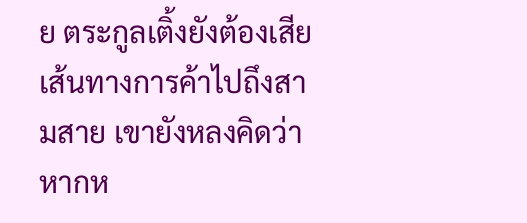ย ตระกูลเติ้งยังต้องเสียเส้นทางการค้าไปถึงสามสาย เขายังหลงคิดว่าหากห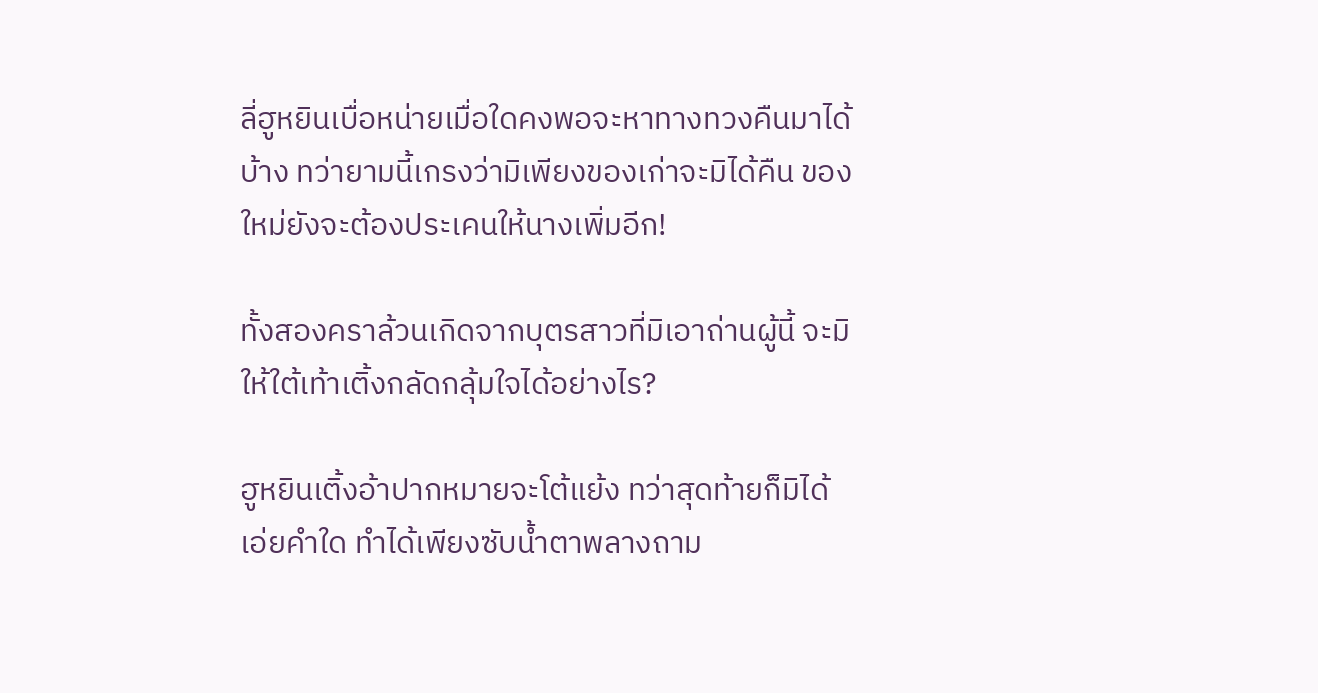ลี่ฮูหยินเบื่อหน่ายเมื่อใดคงพอจะหาทางทวงคืนมาได้บ้าง ทว่ายามนี้เกรงว่ามิเพียงของเก่าจะมิได้คืน ของใหม่ยังจะต้องประเคนให้นางเพิ่มอีก!

ทั้งสองคราล้วนเกิดจากบุตรสาวที่มิเอาถ่านผู้นี้ จะมิให้ใต้เท้าเติ้งกลัดกลุ้มใจได้อย่างไร?

ฮูหยินเติ้งอ้าปากหมายจะโต้แย้ง ทว่าสุดท้ายก็มิได้เอ่ยคำใด ทำได้เพียงซับน้ำตาพลางถาม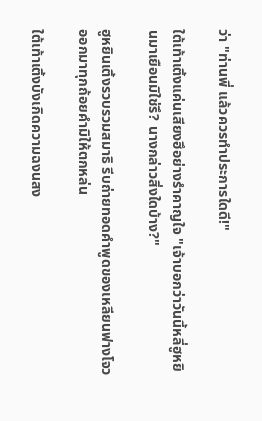ว่า "ท่านพี่ แล้วควรทำประการใดดี!"

ใต้เท้าเติ้งแค่นเสียงฮึอย่างรำคาญใจ "เจ้าบอกว่าวันนี้หลี่ฮูหยินมาเยือนมิใช่รึ? นางกล่าวสิ่งใดบ้าง?"

ฮูหยินเติ้งรวบรวมสมาธิ รีบถ่ายทอดคำพูดของเหลียนฟางโจวออกมาทุกถ้อยคำมิให้ตกหล่น

ใต้เท้าเติ้งบังเกิดความฉงนสง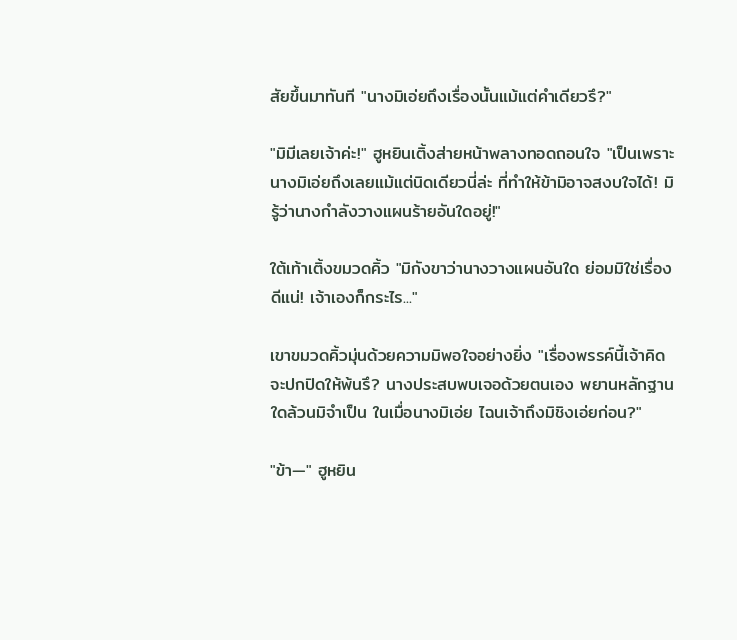สัยขึ้นมาทันที "นางมิเอ่ยถึงเรื่องนั้นแม้แต่คำเดียวรึ?"

"มิมีเลยเจ้าค่ะ!" ฮูหยินเติ้งส่ายหน้าพลางทอดถอนใจ "เป็นเพราะนางมิเอ่ยถึงเลยแม้แต่นิดเดียวนี่ล่ะ ที่ทำให้ข้ามิอาจสงบใจได้! มิรู้ว่านางกำลังวางแผนร้ายอันใดอยู่!"

ใต้เท้าเติ้งขมวดคิ้ว "มิกังขาว่านางวางแผนอันใด ย่อมมิใช่เรื่องดีแน่! เจ้าเองก็กระไร..."

เขาขมวดคิ้วมุ่นด้วยความมิพอใจอย่างยิ่ง "เรื่องพรรค์นี้เจ้าคิดจะปกปิดให้พ้นรึ? นางประสบพบเจอด้วยตนเอง พยานหลักฐานใดล้วนมิจำเป็น ในเมื่อนางมิเอ่ย ไฉนเจ้าถึงมิชิงเอ่ยก่อน?"

"ข้า—" ฮูหยิน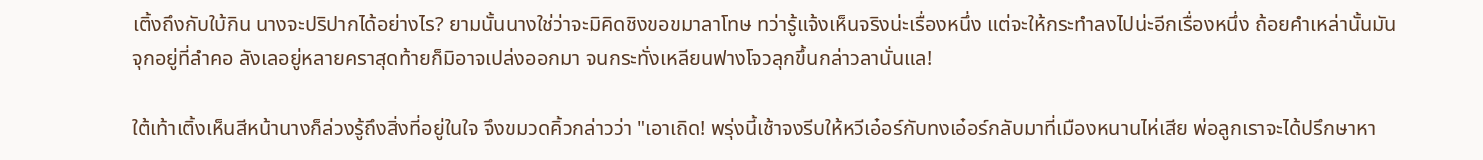เติ้งถึงกับใบ้กิน นางจะปริปากได้อย่างไร? ยามนั้นนางใช่ว่าจะมิคิดชิงขอขมาลาโทษ ทว่ารู้แจ้งเห็นจริงน่ะเรื่องหนึ่ง แต่จะให้กระทำลงไปน่ะอีกเรื่องหนึ่ง ถ้อยคำเหล่านั้นมันจุกอยู่ที่ลำคอ ลังเลอยู่หลายคราสุดท้ายก็มิอาจเปล่งออกมา จนกระทั่งเหลียนฟางโจวลุกขึ้นกล่าวลานั่นแล!

ใต้เท้าเติ้งเห็นสีหน้านางก็ล่วงรู้ถึงสิ่งที่อยู่ในใจ จึงขมวดคิ้วกล่าวว่า "เอาเถิด! พรุ่งนี้เช้าจงรีบให้หวีเอ๋อร์กับทงเอ๋อร์กลับมาที่เมืองหนานไห่เสีย พ่อลูกเราจะได้ปรึกษาหา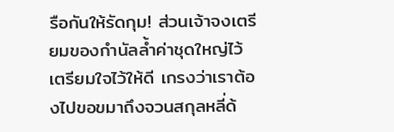รือกันให้รัดกุม! ส่วนเจ้าจงเตรียมของกำนัลล้ำค่าชุดใหญ่ไว้ เตรียมใจไว้ให้ดี เกรงว่าเราต้องไปขอขมาถึงจวนสกุลหลี่ด้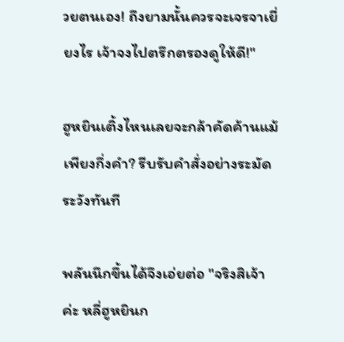วยตนเอง! ถึงยามนั้นควรจะเจรจาเยี่ยงไร เจ้าจงไปตรึกตรองดูให้ดี!"

ฮูหยินเติ้งไหนเลยจะกล้าคัดค้านแม้เพียงกึ่งคำ? รีบรับคำสั่งอย่างระมัดระวังทันที

พลันนึกขึ้นได้จึงเอ่ยต่อ "จริงสิเจ้าค่ะ หลี่ฮูหยินก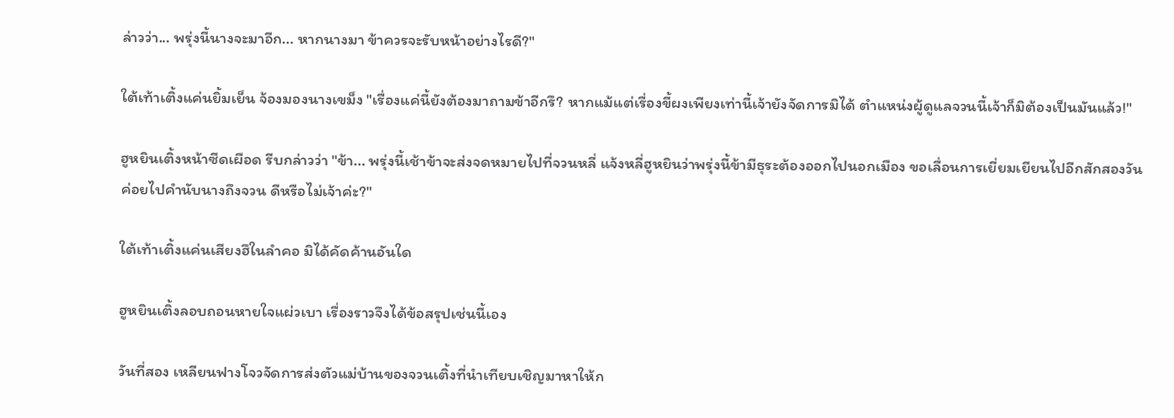ล่าวว่า... พรุ่งนี้นางจะมาอีก... หากนางมา ข้าควรจะรับหน้าอย่างไรดี?"

ใต้เท้าเติ้งแค่นยิ้มเย็น จ้องมองนางเขม็ง "เรื่องแค่นี้ยังต้องมาถามข้าอีกรึ? หากแม้แต่เรื่องขี้ผงเพียงเท่านี้เจ้ายังจัดการมิได้ ตำแหน่งผู้ดูแลจวนนี้เจ้าก็มิต้องเป็นมันแล้ว!"

ฮูหยินเติ้งหน้าซีดเผือด รีบกล่าวว่า "ข้า... พรุ่งนี้เช้าข้าจะส่งจดหมายไปที่จวนหลี่ แจ้งหลี่ฮูหยินว่าพรุ่งนี้ข้ามีธุระต้องออกไปนอกเมือง ขอเลื่อนการเยี่ยมเยียนไปอีกสักสองวันค่อยไปคำนับนางถึงจวน ดีหรือไม่เจ้าค่ะ?"

ใต้เท้าเติ้งแค่นเสียงฮึในลำคอ มิได้คัดค้านอันใด

ฮูหยินเติ้งลอบถอนหายใจแผ่วเบา เรื่องราวจึงได้ข้อสรุปเช่นนี้เอง

วันที่สอง เหลียนฟางโจวจัดการส่งตัวแม่บ้านของจวนเติ้งที่นำเทียบเชิญมาหาให้ก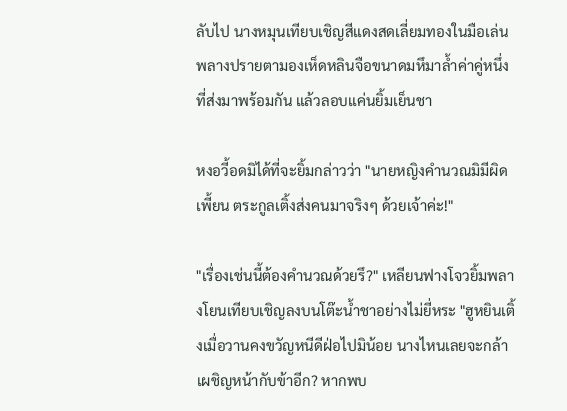ลับไป นางหมุนเทียบเชิญสีแดงสดเลี่ยมทองในมือเล่น พลางปรายตามองเห็ดหลินจือขนาดมหึมาล้ำค่าคู่หนึ่งที่ส่งมาพร้อมกัน แล้วลอบแค่นยิ้มเย็นชา

หงอวี้อดมิได้ที่จะยิ้มกล่าวว่า "นายหญิงคำนวณมิมีผิดเพี้ยน ตระกูลเติ้งส่งคนมาจริงๆ ด้วยเจ้าค่ะ!"

"เรื่องเช่นนี้ต้องคำนวณด้วยรึ?" เหลียนฟางโจวยิ้มพลางโยนเทียบเชิญลงบนโต๊ะน้ำชาอย่างไม่ยี่หระ "ฮูหยินเติ้งเมื่อวานคงขวัญหนีดีฝ่อไปมิน้อย นางไหนเลยจะกล้าเผชิญหน้ากับข้าอีก? หากพบ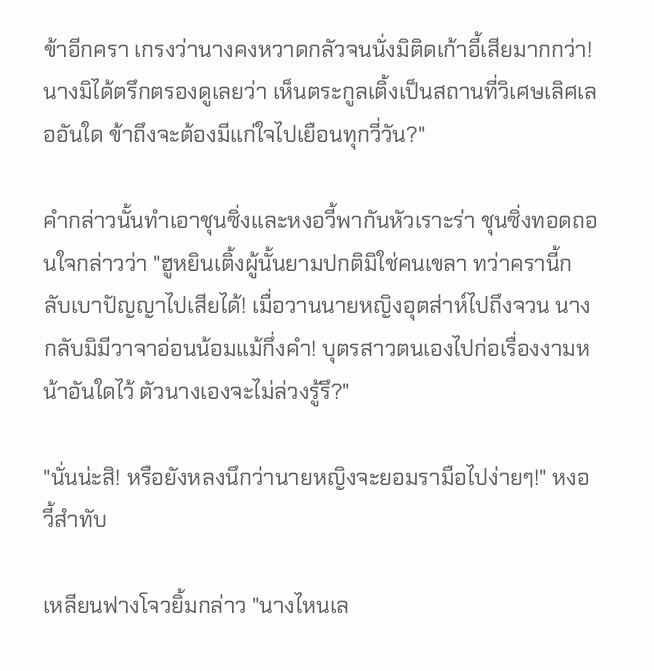ข้าอีกครา เกรงว่านางคงหวาดกลัวจนนั่งมิติดเก้าอี้เสียมากกว่า! นางมิได้ตรึกตรองดูเลยว่า เห็นตระกูลเติ้งเป็นสถานที่วิเศษเลิศเลออันใด ข้าถึงจะต้องมีแก่ใจไปเยือนทุกวี่วัน?"

คำกล่าวนั้นทำเอาชุนซิ่งและหงอวี้พากันหัวเราะร่า ชุนซิ่งทอดถอนใจกล่าวว่า "ฮูหยินเติ้งผู้นั้นยามปกติมิใช่คนเขลา ทว่าครานี้กลับเบาปัญญาไปเสียได้! เมื่อวานนายหญิงอุตส่าห์ไปถึงจวน นางกลับมิมีวาจาอ่อนน้อมแม้กึ่งคำ! บุตรสาวตนเองไปก่อเรื่องงามหน้าอันใดไว้ ตัวนางเองจะไม่ล่วงรู้รึ?"

"นั่นน่ะสิ! หรือยังหลงนึกว่านายหญิงจะยอมรามือไปง่ายๆ!" หงอวี้สำทับ

เหลียนฟางโจวยิ้มกล่าว "นางไหนเล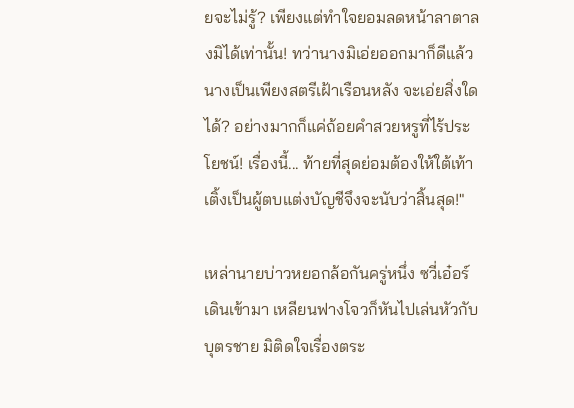ยจะไม่รู้? เพียงแต่ทำใจยอมลดหน้าลาตาลงมิได้เท่านั้น! ทว่านางมิเอ่ยออกมาก็ดีแล้ว นางเป็นเพียงสตรีเฝ้าเรือนหลัง จะเอ่ยสิ่งใดได้? อย่างมากก็แค่ถ้อยคำสวยหรูที่ไร้ประโยชน์! เรื่องนี้... ท้ายที่สุดย่อมต้องให้ใต้เท้าเติ้งเป็นผู้ตบแต่งบัญชีจึงจะนับว่าสิ้นสุด!"

เหล่านายบ่าวหยอกล้อกันครู่หนึ่ง ซวี่เอ๋อร์เดินเข้ามา เหลียนฟางโจวก็หันไปเล่นหัวกับบุตรชาย มิติดใจเรื่องตระ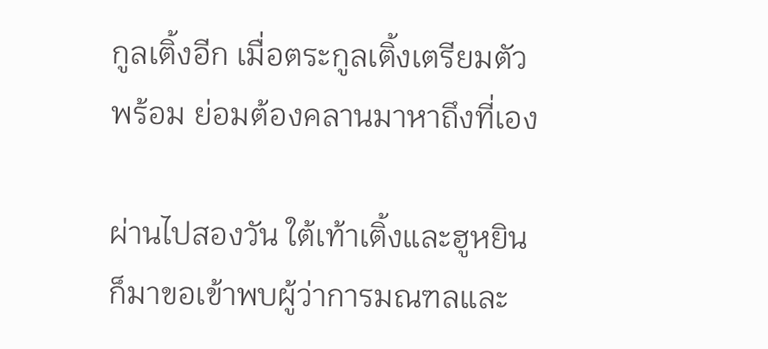กูลเติ้งอีก เมื่อตระกูลเติ้งเตรียมตัวพร้อม ย่อมต้องคลานมาหาถึงที่เอง

ผ่านไปสองวัน ใต้เท้าเติ้งและฮูหยินก็มาขอเข้าพบผู้ว่าการมณฑลและ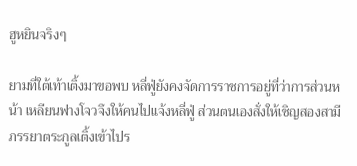ฮูหยินจริงๆ

ยามที่ใต้เท้าเติ้งมาขอพบ หลี่ฟู่ยังคงจัดการราชการอยู่ที่ว่าการส่วนหน้า เหลียนฟางโจวจึงให้คนไปแจ้งหลี่ฟู่ ส่วนตนเองสั่งให้เชิญสองสามีภรรยาตระกูลเติ้งเข้าไปร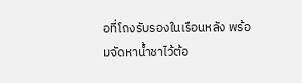อที่โถงรับรองในเรือนหลัง พร้อมจัดหาน้ำชาไว้ต้อ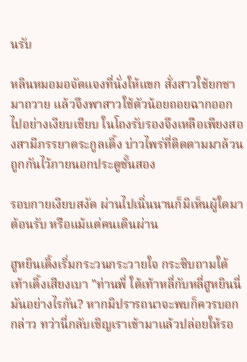นรับ

หลินหมอมอจัดแจงที่นั่งให้แขก สั่งสาวใช้ยกชามาถวาย แล้วจึงพาสาวใช้ตัวน้อยถอยฉากออกไปอย่างเงียบเชียบ ในโถงรับรองจึงเหลือเพียงสองสามีภรรยาตระกูลเติ้ง บ่าวไพร่ที่ติดตามมาล้วนถูกกันไว้ภายนอกประตูชั้นสอง

รอบกายเงียบสงัด ผ่านไปเนิ่นนานก็มิเห็นผู้ใดมาต้อนรับ หรือแม้แต่คนเดินผ่าน

ฮูหยินเติ้งเริ่มกระวนกระวายใจ กระซิบถามใต้เท้าเติ้งเสียงเบา "ท่านพี่ ใต้เท้าหลี่กับหลี่ฮูหยินนี่มันอย่างไรกัน? หากมิปรารถนาจะพบก็ควรบอกกล่าว ทว่านี่กลับเชิญเราเข้ามาแล้วปล่อยให้รอ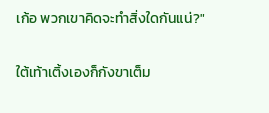เก้อ พวกเขาคิดจะทำสิ่งใดกันแน่?"

ใต้เท้าเติ้งเองก็กังขาเต็ม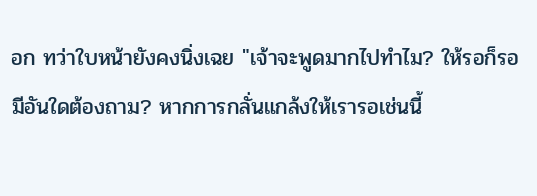อก ทว่าใบหน้ายังคงนิ่งเฉย "เจ้าจะพูดมากไปทำไม? ให้รอก็รอ มีอันใดต้องถาม? หากการกลั่นแกล้งให้เรารอเช่นนี้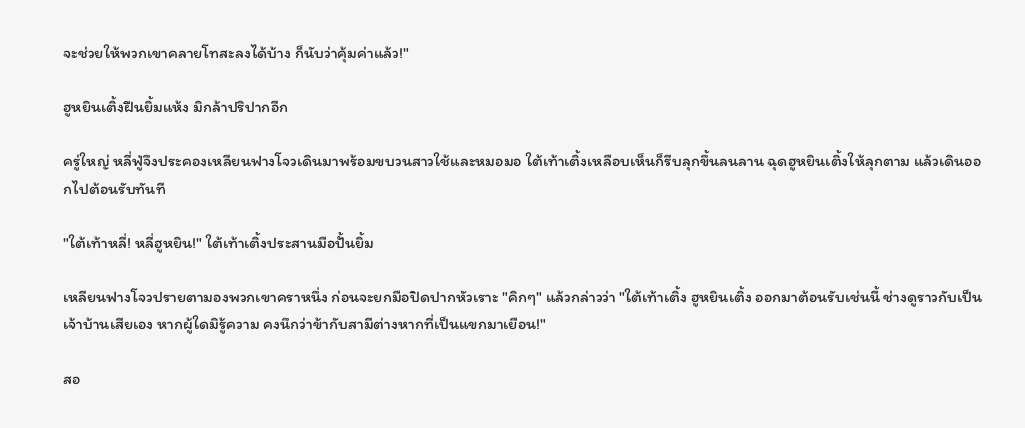จะช่วยให้พวกเขาคลายโทสะลงได้บ้าง ก็นับว่าคุ้มค่าแล้ว!"

ฮูหยินเติ้งฝืนยิ้มแห้ง มิกล้าปริปากอีก

ครู่ใหญ่ หลี่ฟู่จึงประคองเหลียนฟางโจวเดินมาพร้อมขบวนสาวใช้และหมอมอ ใต้เท้าเติ้งเหลือบเห็นก็รีบลุกขึ้นลนลาน ฉุดฮูหยินเติ้งให้ลุกตาม แล้วเดินออกไปต้อนรับทันที

"ใต้เท้าหลี่! หลี่ฮูหยิน!" ใต้เท้าเติ้งประสานมือปั้นยิ้ม

เหลียนฟางโจวปรายตามองพวกเขาคราหนึ่ง ก่อนจะยกมือปิดปากหัวเราะ "คิกๆ" แล้วกล่าวว่า "ใต้เท้าเติ้ง ฮูหยินเติ้ง ออกมาต้อนรับเช่นนี้ ช่างดูราวกับเป็นเจ้าบ้านเสียเอง หากผู้ใดมิรู้ความ คงนึกว่าข้ากับสามีต่างหากที่เป็นแขกมาเยือน!"

สอ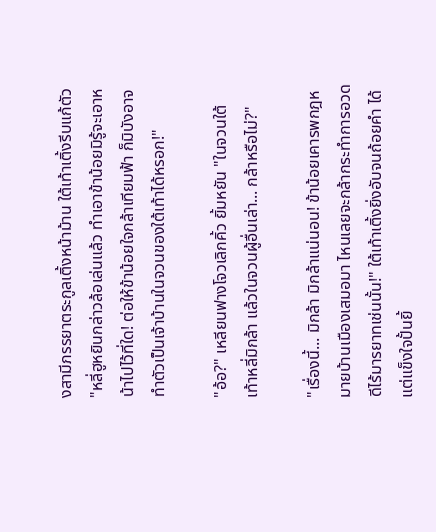งสามีภรรยาตระกูลเติ้งหน้าม้าน ใต้เท้าเติ้งรีบแก้ตัว "หลี่ฮูหยินกล่าวล้อเล่นแล้ว ทำเอาข้าน้อยมิรู้จะเอาหน้าไปไว้ที่ใด! ต่อให้ข้าน้อยใจกล้าเทียมฟ้า ก็มิบังอาจทำตัวเป็นเจ้าบ้านในจวนของใต้เท้าได้หรอก!"

"อ้อ?" เหลียนฟางโจวเลิกคิ้ว ยิ้มหยัน "ในจวนใต้เท้าหลี่มิกล้า แล้วในจวนผู้อื่นเล่า... กล้าหรือไม่?"

"เรื่องนี้... มิกล้า มิกล้าแน่นอน! ข้าน้อยเคารพกฎหมายบ้านเมืองเสมอมา ไหนเลยจะกล้ากระทำการอวดดีไร้มารยาทเช่นนั้น!" ใต้เท้าเติ้งยิ่งอับจนถ้อยคำ ได้แต่แข็งใจปั้นยิ้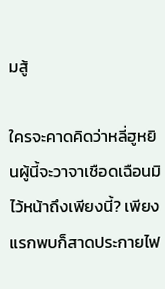มสู้

ใครจะคาดคิดว่าหลี่ฮูหยินผู้นี้จะวาจาเชือดเฉือนมิไว้หน้าถึงเพียงนี้? เพียงแรกพบก็สาดประกายไฟ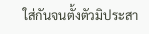ใส่กันจนตั้งตัวมิประสา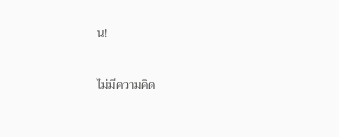น!



ไม่มีความคิด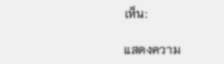เห็น:

แสดงความ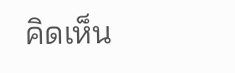คิดเห็น